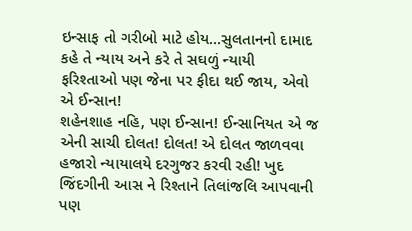ઇન્સાફ તો ગરીબો માટે હોય…સુલતાનનો દામાદ કહે તે ન્યાય અને કરે તે સઘળું ન્યાયી
ફરિશ્તાઓ પણ જેના પર ફીદા થઈ જાય, એવો એ ઈન્સાન!
શહેનશાહ નહિ, પણ ઈન્સાન! ઈન્સાનિયત એ જ એની સાચી દોલત! દોલત! એ દોલત જાળવવા હજારો ન્યાયાલયે દરગુજર કરવી રહી! ખુદ જિંદગીની આસ ને રિશ્તાને તિલાંજલિ આપવાની પણ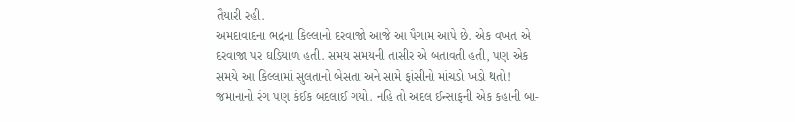તૈયારી રહી.
અમદાવાદના ભદ્રના કિલ્લાનો દરવાજો આજે આ પૈગામ આપે છે. એક વખત એ દરવાજા પર ઘડિયાળ હતી. સમય સમયની તાસીર એ બતાવતી હતી, પણ એક સમયે આ કિલ્લામાં સુલતાનો બેસતા અને સામે ફાંસીનો માંચડો ખડો થતો! જમાનાનો રંગ પણ કંઈક બદલાઈ ગયો. નહિ તો અદલ ઈન્સાફની એક કહાની બા-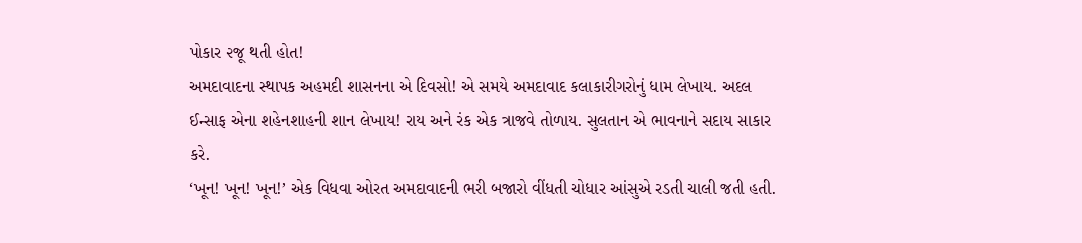પોકાર ૨જૂ થતી હોત!
અમદાવાદના સ્થાપક અહમદી શાસનના એ દિવસો! એ સમયે અમદાવાદ કલાકારીગરોનું ધામ લેખાય. અદલ ઈન્સાફ એના શહેનશાહની શાન લેખાય! રાય અને રંક એક ત્રાજવે તોળાય. સુલતાન એ ભાવનાને સદાય સાકાર કરે.
‘ખૂન! ખૂન! ખૂન!’ એક વિધવા ઓરત અમદાવાદની ભરી બજારો વીંધતી ચોધાર આંસુએ રડતી ચાલી જતી હતી.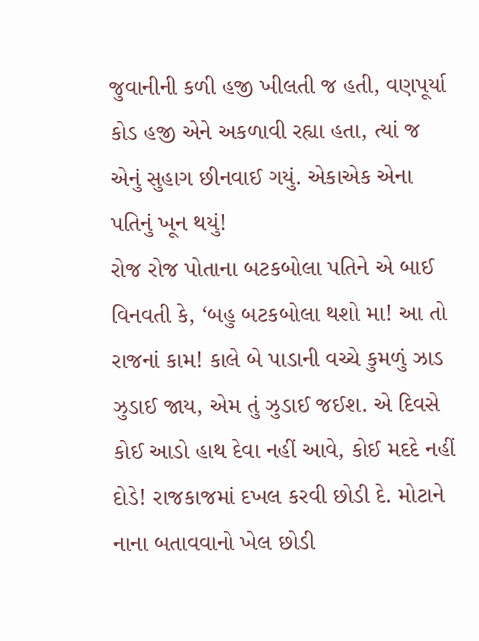જુવાનીની કળી હજી ખીલતી જ હતી, વણપૂર્યા કોડ હજી એને અકળાવી રહ્યા હતા, ત્યાં જ એનું સુહાગ છીનવાઈ ગયું. એકાએક એના પતિનું ખૂન થયું!
રોજ રોજ પોતાના બટકબોલા પતિને એ બાઈ વિનવતી કે, ‘બહુ બટકબોલા થશો મા! આ તો રાજનાં કામ! કાલે બે પાડાની વચ્ચે કુમળું ઝાડ ઝુડાઈ જાય, એમ તું ઝુડાઈ જઈશ. એ દિવસે કોઈ આડો હાથ દેવા નહીં આવે, કોઈ મદદે નહીં દોડે! રાજકાજમાં દખલ કરવી છોડી દે. મોટાને નાના બતાવવાનો ખેલ છોડી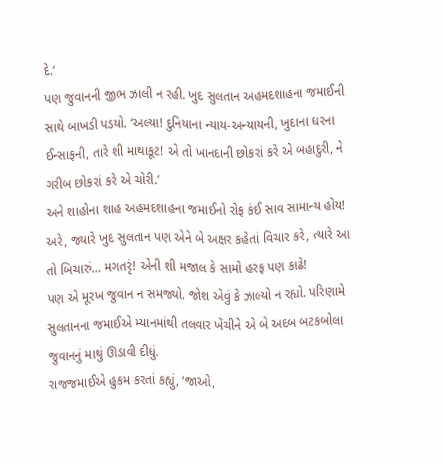દે.’
પણ જુવાનની જીભ ઝાલી ન રહી. ખુદ સુલતાન અહમદશાહના જમાઈની સાથે બાખડી પડયો. ‘અલ્યા! દુનિયાના ન્યાય-અન્યાયની, ખુદાના ઘરના ઈન્સાફની, તારે શી માથાકૂટ! એ તો ખાનદાની છોકરાં કરે એ બહાદુરી, ને ગરીબ છોકરાં કરે એ ચોરી.’
અને શાહોના શાહ અહમદશાહના જમાઈનો રોફ કંઈ સાવ સામાન્ય હોય! અરે, જ્યારે ખુદ સુલતાન પણ એને બે અક્ષર કહેતાં વિચાર કરે, ત્યારે આ તો બિચારું… મગતરૃં! એની શી મજાલ કે સામો હરફ પણ કાઢે!
પણ એ મૂરખ જુવાન ન સમજ્યો. જોશ એવું કે ઝાલ્યો ન રહ્યો. પરિણામે સુલતાનના જમાઈએ મ્યાનમાંથી તલવાર ખેંચીને એ બે અદબ બટકબોલા જુવાનનું માથું ઊડાવી દીધું.
રાજજમાઈએ હુકમ કરતાં કહ્યું, ‘જાઓ,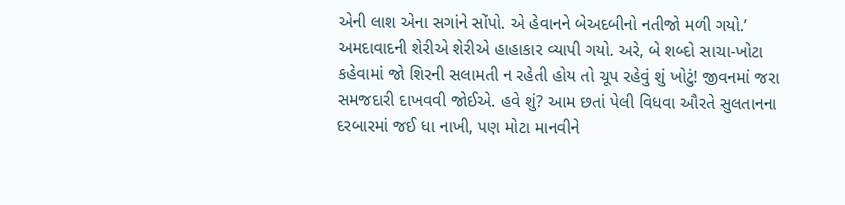એની લાશ એના સગાંને સોંપો. એ હેવાનને બેઅદબીનો નતીજો મળી ગયો.’
અમદાવાદની શેરીએ શેરીએ હાહાકાર વ્યાપી ગયો. અરે, બે શબ્દો સાચા-ખોટા કહેવામાં જો શિરની સલામતી ન રહેતી હોય તો ચૂપ રહેવું શું ખોટું! જીવનમાં જરા સમજદારી દાખવવી જોઈએ. હવે શું? આમ છતાં પેલી વિધવા ઔરતે સુલતાનના દરબારમાં જઈ ધા નાખી, પણ મોટા માનવીને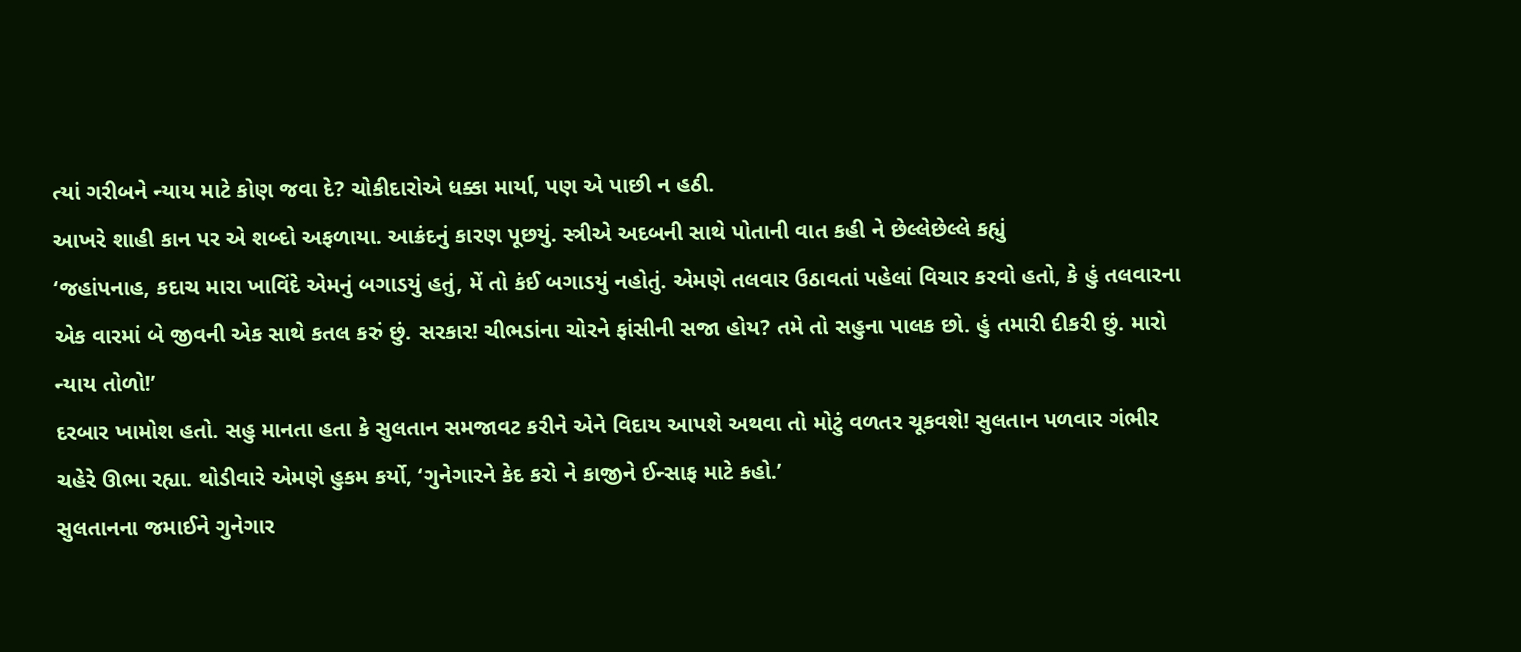ત્યાં ગરીબને ન્યાય માટે કોણ જવા દે? ચોકીદારોએ ધક્કા માર્યા, પણ એ પાછી ન હઠી.
આખરે શાહી કાન પર એ શબ્દો અફળાયા. આક્રંદનું કારણ પૂછયું. સ્ત્રીએ અદબની સાથે પોતાની વાત કહી ને છેલ્લેછેલ્લે કહ્યું
‘જહાંપનાહ, કદાચ મારા ખાવિંદે એમનું બગાડયું હતું, મેં તો કંઈ બગાડયું નહોતું. એમણે તલવાર ઉઠાવતાં પહેલાં વિચાર કરવો હતો, કે હું તલવારના એક વારમાં બે જીવની એક સાથે કતલ કરું છું. સરકાર! ચીભડાંના ચોરને ફાંસીની સજા હોય? તમે તો સહુના પાલક છો. હું તમારી દીકરી છું. મારો ન્યાય તોળો!’
દરબાર ખામોશ હતો. સહુ માનતા હતા કે સુલતાન સમજાવટ કરીને એને વિદાય આપશે અથવા તો મોટું વળતર ચૂકવશે! સુલતાન પળવાર ગંભીર ચહેરે ઊભા રહ્યા. થોડીવારે એમણે હુકમ કર્યો, ‘ગુનેગારને કેદ કરો ને કાજીને ઈન્સાફ માટે કહો.’
સુલતાનના જમાઈને ગુનેગાર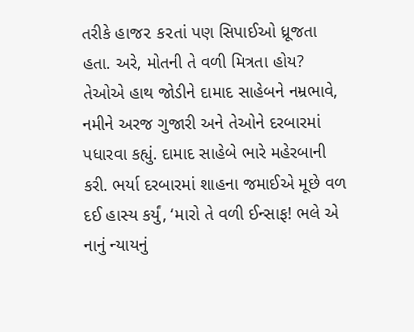તરીકે હાજ૨ ક૨તાં પણ સિપાઈઓ ધ્રૂજતા હતા. અરે, મોતની તે વળી મિત્રતા હોય? તેઓએ હાથ જોડીને દામાદ સાહેબને નમ્રભાવે, નમીને અરજ ગુજારી અને તેઓને દરબારમાં પધારવા કહ્યું. દામાદ સાહેબે ભારે મહેરબાની કરી. ભર્યા દરબારમાં શાહના જમાઈએ મૂછે વળ દઈ હાસ્ય કર્યું, ‘મારો તે વળી ઈન્સાફ! ભલે એ નાનું ન્યાયનું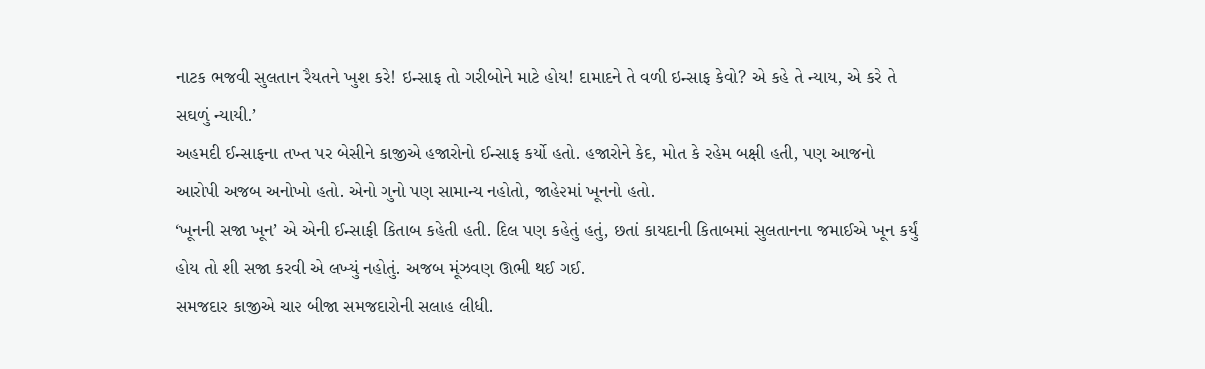નાટક ભજવી સુલતાન રૈયતને ખુશ કરે! ઇન્સાફ તો ગરીબોને માટે હોય! દામાદને તે વળી ઇન્સાફ કેવો? એ કહે તે ન્યાય, એ કરે તે સઘળું ન્યાયી.’
અહમદી ઈન્સાફના તખ્ત પર બેસીને કાજીએ હજારોનો ઈન્સાફ કર્યો હતો. હજારોને કેદ, મોત કે રહેમ બક્ષી હતી, પણ આજનો આરોપી અજબ અનોખો હતો. એનો ગુનો પણ સામાન્ય નહોતો, જાહે૨માં ખૂનનો હતો.
‘ખૂનની સજા ખૂન’ એ એની ઈન્સાફી કિતાબ કહેતી હતી. દિલ પણ કહેતું હતું, છતાં કાયદાની કિતાબમાં સુલતાનના જમાઈએ ખૂન કર્યું હોય તો શી સજા કરવી એ લખ્યું નહોતું. અજબ મૂંઝવણ ઊભી થઈ ગઈ.
સમજદાર કાજીએ ચા૨ બીજા સમજદારોની સલાહ લીધી.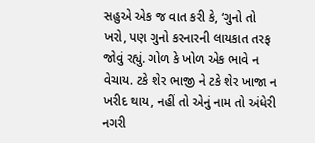સહુએ એક જ વાત કરી કે, ‘ગુનો તો ખરો, પણ ગુનો કરનારની લાયકાત તરફ જોવું રહ્યું. ગોળ કે ખોળ એક ભાવે ન વેચાય. ટકે શેર ભાજી ને ટકે શેર ખાજા ન ખરીદ થાય, નહીં તો એનું નામ તો અંધેરી નગરી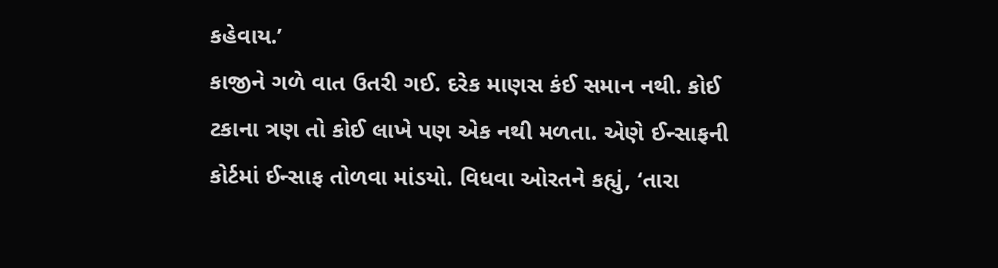કહેવાય.’
કાજીને ગળે વાત ઉતરી ગઈ. દરેક માણસ કંઈ સમાન નથી. કોઈ ટકાના ત્રણ તો કોઈ લાખે પણ એક નથી મળતા. એણે ઈન્સાફની કોર્ટમાં ઈન્સાફ તોળવા માંડયો. વિધવા ઓરતને કહ્યું, ‘તારા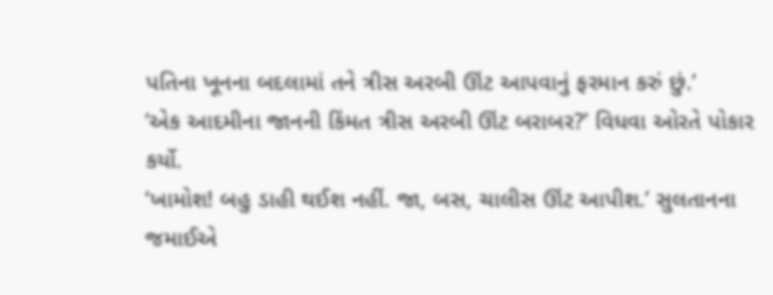પતિના ખૂનના બદલામાં તને ત્રીસ અરબી ઊંટ આપવાનું ફરમાન કરું છું.’
‘એક આદમીના જાનની કિંમત ત્રીસ અરબી ઊંટ બરાબર?’ વિધવા ઓરતે પોકાર કર્યો.
‘ખામોશ! બહુ ડાહી થઈશ નહીં. જા, બસ, ચાલીસ ઊંટ આપીશ.’ સુલતાનના જમાઈએ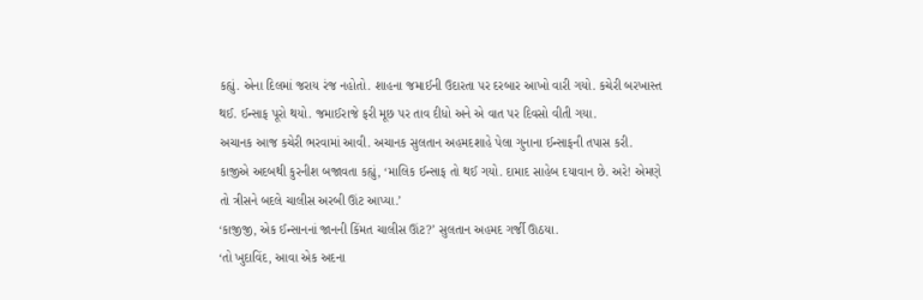કહ્યું. એના દિલમાં જરાય રંજ નહોતો. શાહના જમાઈની ઉદારતા પર દરબાર આખો વારી ગયો. કચેરી બરખાસ્ત થઈ. ઈન્સાફ પૂરો થયો. જમાઈરાજે ફરી મૂછ પર તાવ દીધો અને એ વાત પર દિવસો વીતી ગયા.
અચાનક આજ કચેરી ભરવામાં આવી. અચાનક સુલતાન અહમદશાહે પેલા ગુનાના ઈન્સાફની તપાસ કરી. કાજીએ અદબથી કુરનીશ બજાવતા કહ્યું, ‘માલિક ઈન્સાફ તો થઈ ગયો. દામાદ સાહેબ દયાવાન છે. અરે! એમણે તો ત્રીસને બદલે ચાલીસ અરબી ઊંટ આપ્યા.’
‘કાજીજી, એક ઈન્સાનનાં જાનની કિંમત ચાલીસ ઊંટ?’ સુલતાન અહમદ ગર્જી ઊઠયા.
‘તો ખુદાવિંદ, આવા એક અદના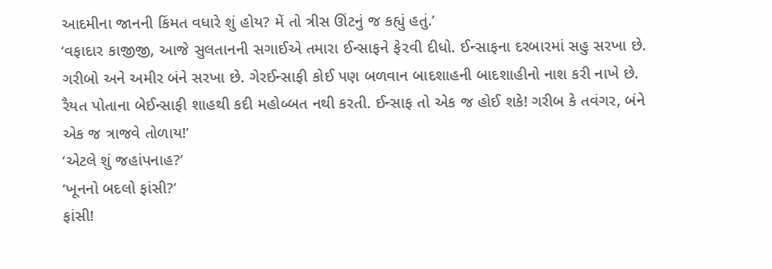આદમીના જાનની કિંમત વધારે શું હોય? મેં તો ત્રીસ ઊંટનું જ કહ્યું હતું.’
‘વફાદાર કાજીજી, આજે સુલતાનની સગાઈએ તમારા ઈન્સાફને ફે૨વી દીધો. ઈન્સાફના દરબારમાં સહુ સરખા છે. ગરીબો અને અમીર બંને સરખા છે. ગેરઈન્સાફી કોઈ પણ બળવાન બાદશાહની બાદશાહીનો નાશ કરી નાખે છે. રૈયત પોતાના બેઈન્સાફી શાહથી કદી મહોબ્બત નથી કરતી. ઈન્સાફ તો એક જ હોઈ શકે! ગરીબ કે તવંગર, બંને એક જ ત્રાજવે તોળાય!’
‘એટલે શું જહાંપનાહ?’
‘ખૂનનો બદલો ફાંસી?’
ફાંસી!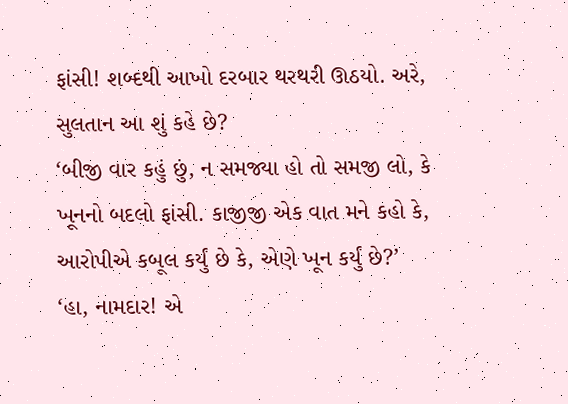ફાંસી! શબ્દથી આખો દરબાર થરથરી ઊઠયો. અરે, સુલતાન આ શું કહે છે?
‘બીજી વાર કહું છું, ન સમજ્યા હો તો સમજી લો, કે ખૂનનો બદલો ફાંસી. કાજીજી એક વાત મને કહો કે, આરોપીએ કબૂલ કર્યું છે કે, એણે ખૂન કર્યું છે?’
‘હા, નામદાર! એ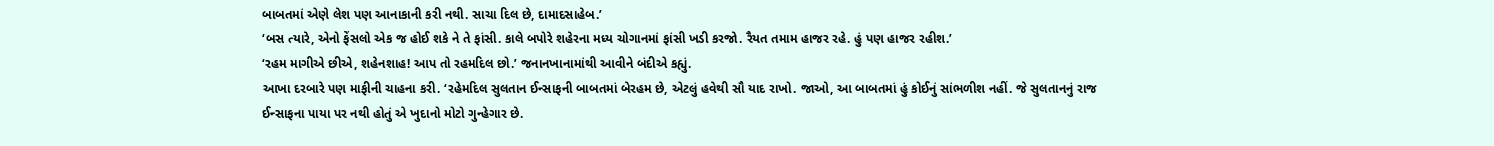બાબતમાં એણે લેશ પણ આનાકાની કરી નથી. સાચા દિલ છે, દામાદસાહેબ.’
‘બસ ત્યારે, એનો ફેંસલો એક જ હોઈ શકે ને તે ફાંસી. કાલે બપોરે શહેરના મધ્ય ચોગાનમાં ફાંસી ખડી કરજો. રૈયત તમામ હાજર રહે. હું પણ હાજર રહીશ.’
‘રહમ માગીએ છીએ, શહેનશાહ! આપ તો રહમદિલ છો.’ જનાનખાનામાંથી આવીને બંદીએ કહ્યું.
આખા દરબારે પણ માફીની ચાહના કરી. ‘રહેમદિલ સુલતાન ઈન્સાફની બાબતમાં બેરહમ છે, એટલું હવેથી સૌ યાદ રાખો. જાઓ, આ બાબતમાં હું કોઈનું સાંભળીશ નહીં. જે સુલતાનનું રાજ ઈન્સાફના પાયા પર નથી હોતું એ ખુદાનો મોટો ગુન્હેગાર છે.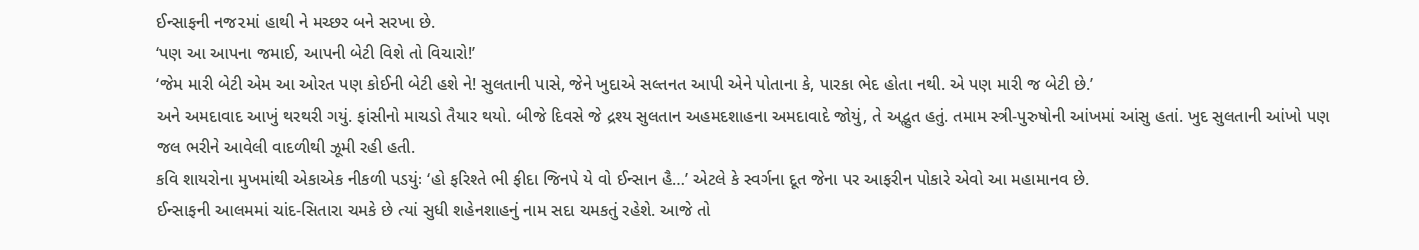ઈન્સાફની નજ૨માં હાથી ને મચ્છર બને સરખા છે.
‘પણ આ આપના જમાઈ, આપની બેટી વિશે તો વિચારો!’
‘જેમ મારી બેટી એમ આ ઓરત પણ કોઈની બેટી હશે ને! સુલતાની પાસે, જેને ખુદાએ સલ્તનત આપી એને પોતાના કે, પારકા ભેદ હોતા નથી. એ પણ મારી જ બેટી છે.’
અને અમદાવાદ આખું થરથરી ગયું. ફાંસીનો માચડો તૈયાર થયો. બીજે દિવસે જે દ્રશ્ય સુલતાન અહમદશાહના અમદાવાદે જોયું, તે અદ્ભુત હતું. તમામ સ્ત્રી-પુરુષોની આંખમાં આંસુ હતાં. ખુદ સુલતાની આંખો પણ જલ ભરીને આવેલી વાદળીથી ઝૂમી રહી હતી.
કવિ શાયરોના મુખમાંથી એકાએક નીકળી પડયુંઃ ‘હો ફરિશ્તે ભી ફીદા જિનપે યે વો ઈન્સાન હૈ…’ એટલે કે સ્વર્ગના દૂત જેના પર આફરીન પોકારે એવો આ મહામાનવ છે.
ઈન્સાફની આલમમાં ચાંદ-સિતારા ચમકે છે ત્યાં સુધી શહેનશાહનું નામ સદા ચમકતું રહેશે. આજે તો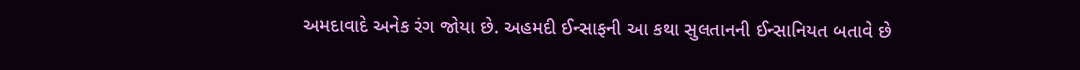અમદાવાદે અનેક રંગ જોયા છે. અહમદી ઈન્સાફની આ કથા સુલતાનની ઈન્સાનિયત બતાવે છે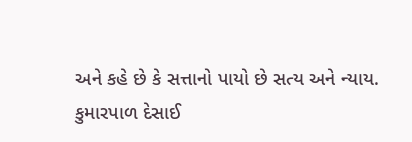અને કહે છે કે સત્તાનો પાયો છે સત્ય અને ન્યાય.
કુમારપાળ દેસાઈ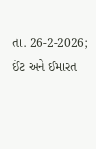તા. 26-2-2026; ઈંટ અને ઈમારત